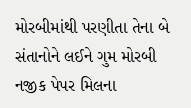મોરબીમાંથી પરણીતા તેના બે સંતાનોને લઈને ગુમ મોરબી નજીક પેપર મિલના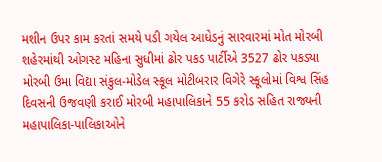મશીન ઉપર કામ કરતાં સમયે પડી ગયેલ આધેડનું સારવારમાં મોત મોરબી શહેરમાંથી ઓગસ્ટ મહિના સુધીમાં ઢોર પકડ પાર્ટીએ 3527 ઢોર પકડ્યા મોરબી ઉમા વિદ્યા સંકુલ-મોડેલ સ્કૂલ મોટીબરાર વિગેરે સ્કૂલોમાં વિશ્વ સિંહ દિવસની ઉજવણી કરાઈ મોરબી મહાપાલિકાને 55 કરોડ સહિત રાજ્યની મહાપાલિકા-પાલિકાઓને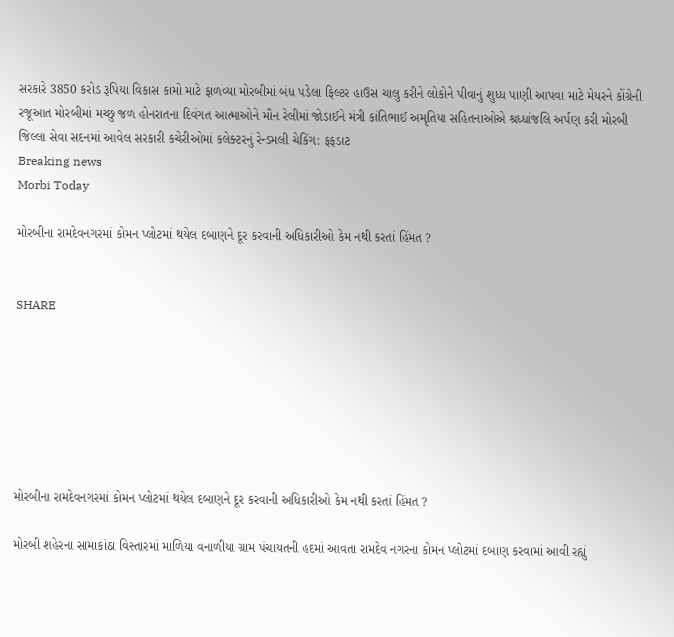સરકારે 3850 કરોડ રૂપિયા વિકાસ કામો માટે ફાળવ્યા મોરબીમાં બંધ પડેલા ફિલ્ટર હાઉસ ચાલુ કરીને લોકોને પીવાનું શુધ્ધ પાણી આપવા માટે મેયરને કોંગ્રેની રજૂઆત મોરબીમાં મચ્છુ જળ હોનરાતના દિવંગત આત્માઓને મૌન રેલીમાં જોડાઈને મંત્રી કાંતિભાઈ અમૃતિયા સહિતનાઓએ શ્રધ્ધાંજલિ અર્પણ કરી મોરબી જિલ્લા સેવા સદનમાં આવેલ સરકારી કચેરીઓમાં કલેક્ટરનું રેન્ડમલી ચેકિંગ: ફફડાટ
Breaking news
Morbi Today

મોરબીના રામદેવનગરમાં કોમન પ્લોટમાં થયેલ દબાણને દૂર કરવાની અધિકારીઓ કેમ નથી કરતાં હિંમત ?


SHARE







મોરબીના રામદેવનગરમાં કોમન પ્લોટમાં થયેલ દબાણને દૂર કરવાની અધિકારીઓ કેમ નથી કરતાં હિંમત ?

મોરબી શહેરના સામાકાંઠા વિસ્તારમાં માળિયા વનાળીયા ગ્રામ પંચાયતની હદમાં આવતા રામદેવ નગરના કોમન પ્લોટમાં દબાણ કરવામાં આવી રહ્યું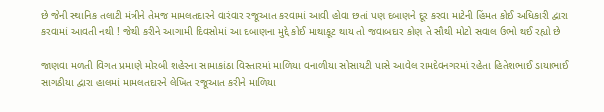છે જેની સ્થાનિક તલાટી મંત્રીને તેમજ મામલતદારને વારંવાર રજૂઆત કરવામાં આવી હોવા છતાં પણ દબાણને દૂર કરવા માટેની હિંમત કોઈ અધિકારી દ્વારા કરવામાં આવતી નથી ! જેથી કરીને આગામી દિવસોમાં આ દબાણના મુદ્દે કોઈ માથાકૂટ થાય તો જવાબદાર કોણ તે સૌથી મોટો સવાલ ઉભો થઈ રહ્યો છે

જાણવા મળતી વિગત પ્રમાણે મોરબી શહેરના સામાકાંઠા વિસ્તારમાં માળિયા વનાળીયા સોસાયટી પાસે આવેલ રામદેવનગરમાં રહેતા હિતેશભાઈ ડાયાભાઈ સાગઠીયા દ્વારા હાલમાં મામલતદારને લેખિત રજૂઆત કરીને માળિયા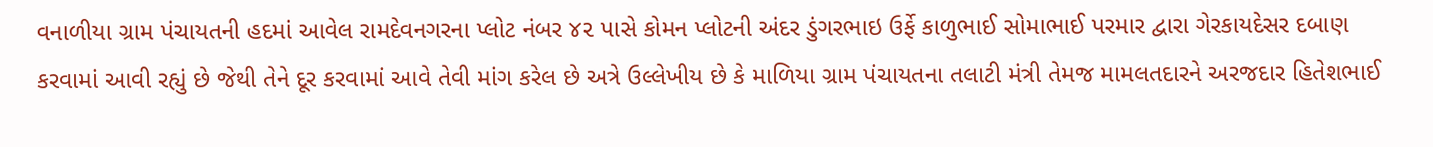વનાળીયા ગ્રામ પંચાયતની હદમાં આવેલ રામદેવનગરના પ્લોટ નંબર ૪૨ પાસે કોમન પ્લોટની અંદર ડુંગરભાઇ ઉર્ફે કાળુભાઈ સોમાભાઈ પરમાર દ્વારા ગેરકાયદેસર દબાણ કરવામાં આવી રહ્યું છે જેથી તેને દૂર કરવામાં આવે તેવી માંગ કરેલ છે અત્રે ઉલ્લેખીય છે કે માળિયા ગ્રામ પંચાયતના તલાટી મંત્રી તેમજ મામલતદારને અરજદાર હિતેશભાઈ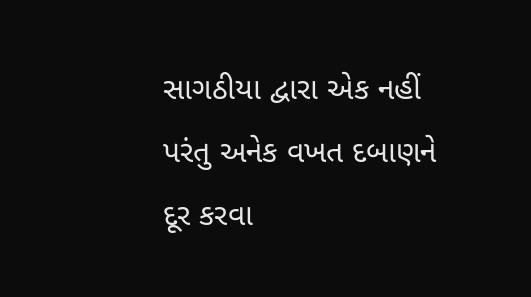સાગઠીયા દ્વારા એક નહીં પરંતુ અનેક વખત દબાણને દૂર કરવા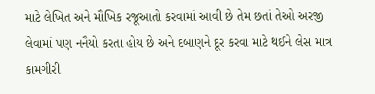માટે લેખિત અને મૌખિક રજૂઆતો કરવામાં આવી છે તેમ છતાં તેઓ અરજી લેવામાં પણ નનૈયો કરતા હોય છે અને દબાણને દૂર કરવા માટે થઈને લેસ માત્ર કામગીરી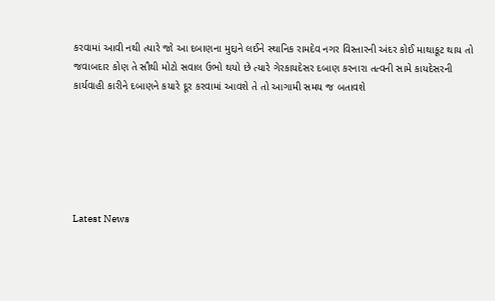કરવામાં આવી નથી ત્યારે જો આ દબાણના મુદ્દાને લઈને સ્થાનિક રામદેવ નગર વિસ્તારની અંદર કોઈ માથાકૂટ થાય તો જવાબદાર કોણ તે સૌથી મોટો સવાલ ઉભો થયો છે ત્યારે ગેરકાયદેસર દબાણ કરનારા તત્વની સામે કાયદેસરની કાર્યવાહી કારીને દબાણને કયારે દૂર કરવામાં આવશે તે તો આગામી સમય જ બતાવશે






Latest News